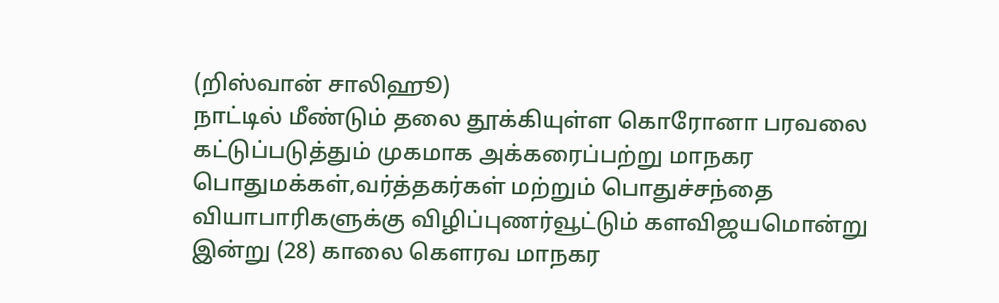(றிஸ்வான் சாலிஹூ)
நாட்டில் மீண்டும் தலை தூக்கியுள்ள கொரோனா பரவலை கட்டுப்படுத்தும் முகமாக அக்கரைப்பற்று மாநகர பொதுமக்கள்,வர்த்தகர்கள் மற்றும் பொதுச்சந்தை வியாபாரிகளுக்கு விழிப்புணர்வூட்டும் களவிஜயமொன்று இன்று (28) காலை கௌரவ மாநகர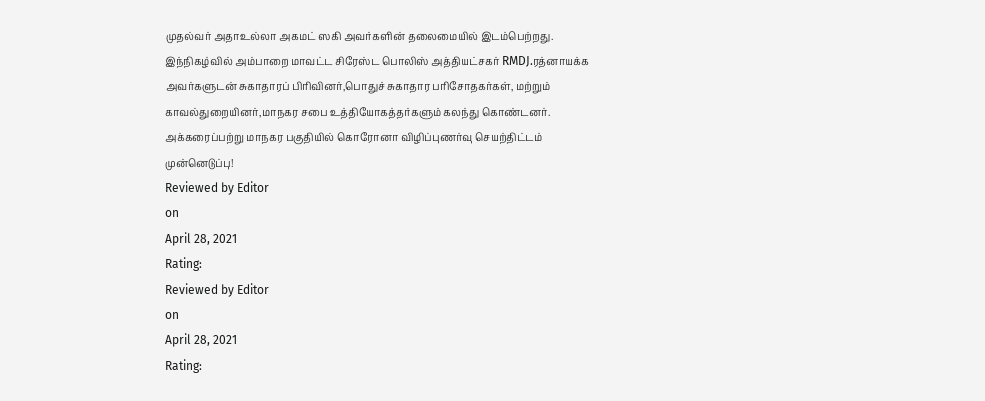முதல்வர் அதாஉல்லா அகமட் ஸகி அவர்களின் தலைமையில் இடம்பெற்றது.
இந்நிகழ்வில் அம்பாறை மாவட்ட சிரேஸ்ட பொலிஸ் அத்தியட்சகர் RMDJ.ரத்னாயக்க அவர்களுடன் சுகாதாரப் பிரிவினர்,பொதுச் சுகாதார பரிசோதகர்கள், மற்றும் காவல்துறையினர்,மாநகர சபை உத்தியோகத்தர்களும் கலந்து கொண்டனர்.
அக்கரைப்பற்று மாநகர பகுதியில் கொரோனா விழிப்புணர்வு செயற்திட்டம் முன்னெடுப்பு!
Reviewed by Editor
on
April 28, 2021
Rating:
Reviewed by Editor
on
April 28, 2021
Rating: